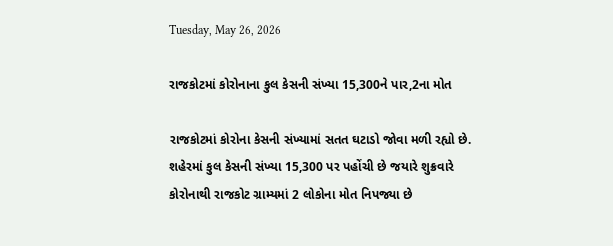Tuesday, May 26, 2026

રાજકોટમાં કોરોનાના કુલ કેસની સંખ્યા 15,300ને પાર,2ના મોત

રાજકોટમાં કોરોના કેસની સંખ્યામાં સતત ઘટાડો જોવા મળી રહ્યો છે. શહેરમાં કુલ કેસની સંખ્યા 15,300 પર પહોંચી છે જયારે શુક્રવારે કોરોનાથી રાજકોટ ગ્રામ્યમાં 2 લોકોના મોત નિપજ્યા છે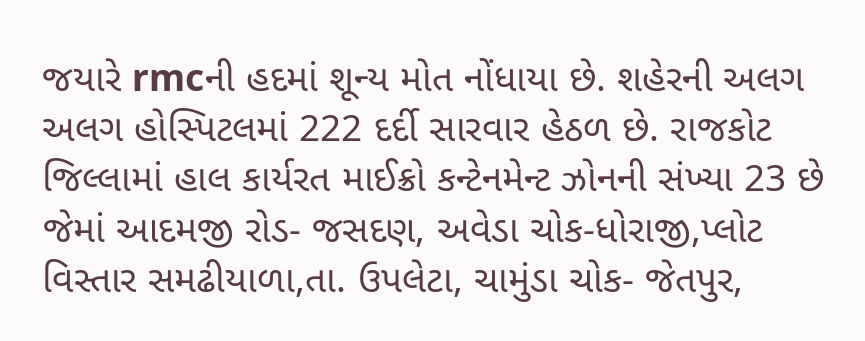જયારે rmcની હદમાં શૂન્ય મોત નોંધાયા છે. શહેરની અલગ અલગ હોસ્પિટલમાં 222 દર્દી સારવાર હેઠળ છે. રાજકોટ જિલ્લામાં હાલ કાર્યરત માઈક્રો કન્ટેનમેન્ટ ઝોનની સંખ્યા 23 છે જેમાં આદમજી રોડ- જસદણ, અવેડા ચોક-ધોરાજી,પ્લોટ વિસ્તાર સમઢીયાળા,તા. ઉપલેટા, ચામુંડા ચોક- જેતપુર,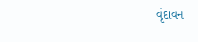વૃંદાવન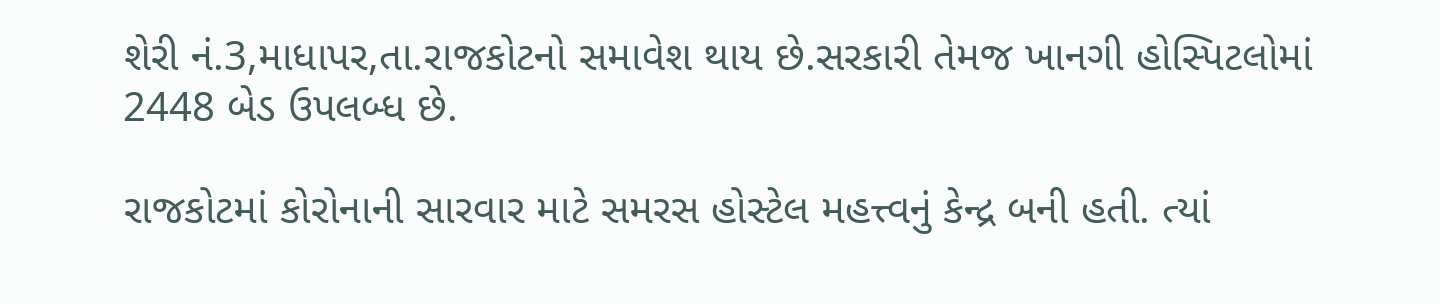શેરી નં.3,માધાપર,તા.રાજકોટનો સમાવેશ થાય છે.સરકારી તેમજ ખાનગી હોસ્પિટલોમાં 2448 બેડ ઉપલબ્ધ છે.

રાજકોટમાં કોરોનાની સારવાર માટે સમરસ હોસ્ટેલ મહત્ત્વનું કેન્દ્ર બની હતી. ત્યાં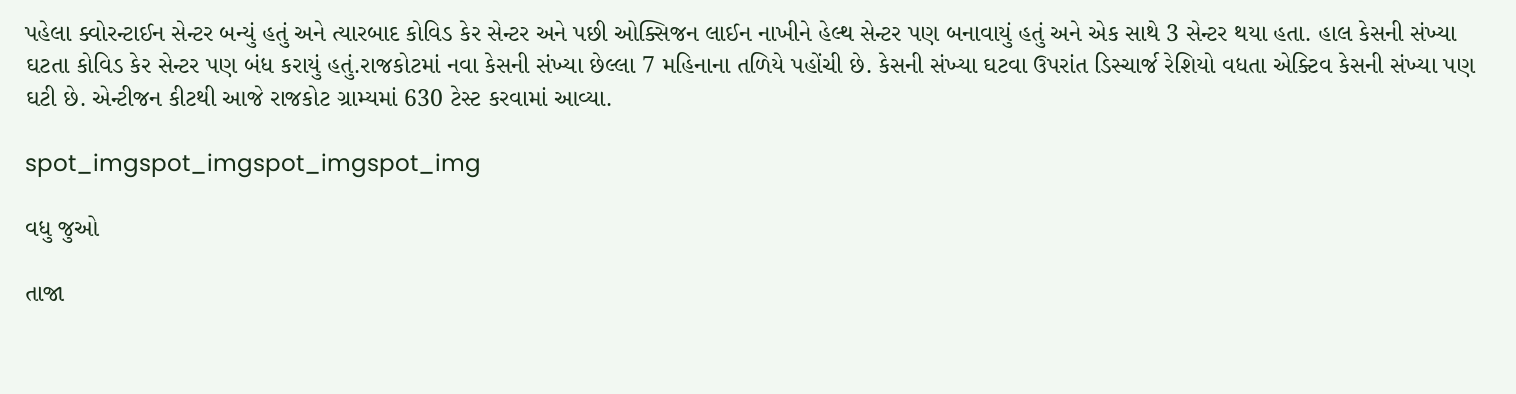પહેલા ક્વોરન્ટાઈન સેન્ટર બન્યું હતું અને ત્યારબાદ કોવિડ કેર સેન્ટર અને પછી ઓક્સિજન લાઈન નાખીને હેલ્થ સેન્ટર પણ બનાવાયું હતું અને એક સાથે 3 સેન્ટર થયા હતા. હાલ કેસની સંખ્યા ઘટતા કોવિડ કેર સેન્ટર પણ બંધ કરાયું હતું.રાજકોટમાં નવા કેસની સંખ્યા છેલ્લા 7 મહિનાના તળિયે પહોંચી છે. કેસની સંખ્યા ઘટવા ઉપરાંત ડિસ્ચાર્જ રેશિયો વધતા એક્ટિવ કેસની સંખ્યા પણ ઘટી છે. એન્ટીજન કીટથી આજે રાજકોટ ગ્રામ્યમાં 630 ટેસ્ટ કરવામાં આવ્યા.

spot_imgspot_imgspot_imgspot_img

વધુ જુઓ

તાજા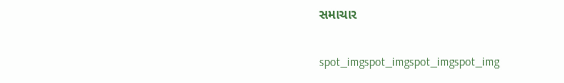સમાચાર

spot_imgspot_imgspot_imgspot_img